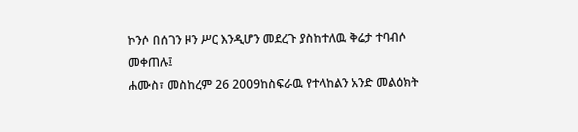ኮንሶ በሰገን ዞን ሥር እንዲሆን መደረጉ ያስከተለዉ ቅሬታ ተባብሶ መቀጠሉ፤
ሐሙስ፣ መስከረም 26 2009ከስፍራዉ የተላከልን አንድ መልዕክት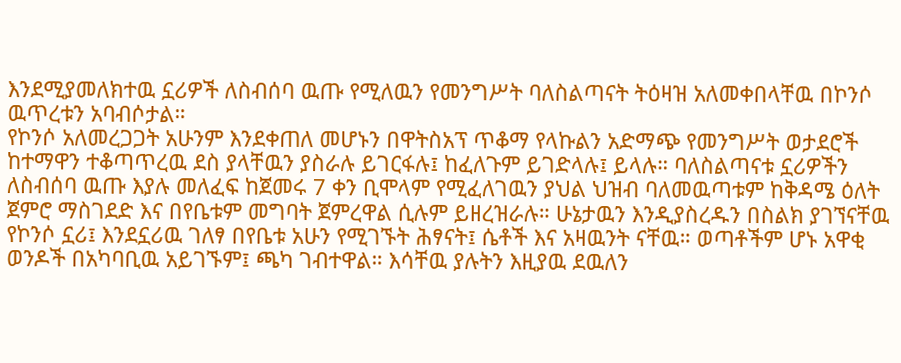እንደሚያመለክተዉ ኗሪዎች ለስብሰባ ዉጡ የሚለዉን የመንግሥት ባለስልጣናት ትዕዛዝ አለመቀበላቸዉ በኮንሶ ዉጥረቱን አባብሶታል።
የኮንሶ አለመረጋጋት አሁንም እንደቀጠለ መሆኑን በዋትስአፕ ጥቆማ የላኩልን አድማጭ የመንግሥት ወታደሮች ከተማዋን ተቆጣጥረዉ ደስ ያላቸዉን ያስራሉ ይገርፋሉ፤ ከፈለጉም ይገድላሉ፤ ይላሉ። ባለስልጣናቱ ኗሪዎችን ለስብሰባ ዉጡ እያሉ መለፈፍ ከጀመሩ 7 ቀን ቢሞላም የሚፈለገዉን ያህል ህዝብ ባለመዉጣቱም ከቅዳሜ ዕለት ጀምሮ ማስገደድ እና በየቤቱም መግባት ጀምረዋል ሲሉም ይዘረዝራሉ። ሁኔታዉን እንዲያስረዱን በስልክ ያገኘናቸዉ የኮንሶ ኗሪ፤ እንደኗሪዉ ገለፃ በየቤቱ አሁን የሚገኙት ሕፃናት፤ ሴቶች እና አዛዉንት ናቸዉ። ወጣቶችም ሆኑ አዋቂ ወንዶች በአካባቢዉ አይገኙም፤ ጫካ ገብተዋል። እሳቸዉ ያሉትን እዚያዉ ደዉለን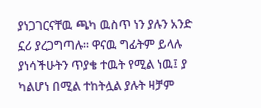ያነጋገርናቸዉ ጫካ ዉስጥ ነን ያሉን አንድ ኗሪ ያረጋግጣሉ። ዋናዉ ግፊትም ይላሉ ያነሳችሁትን ጥያቄ ተዉት የሚል ነዉ፤ ያ ካልሆነ በሚል ተከትሏል ያሉት ዛቻም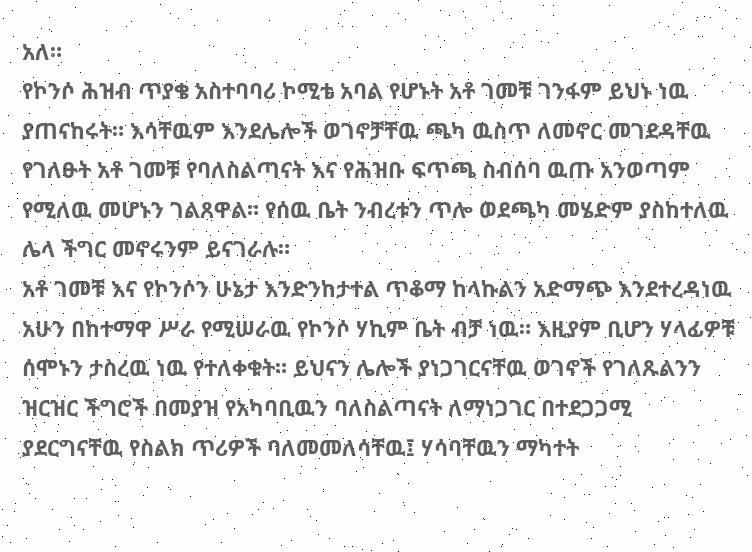አለ።
የኮንሶ ሕዝብ ጥያቄ አስተባባሪ ኮሚቴ አባል የሆኑት አቶ ገመቹ ገንፋም ይህኑ ነዉ ያጠናከሩት። እሳቸዉም እንደሌሎች ወገኖቻቸዉ ጫካ ዉስጥ ለመኖር መገደዳቸዉ የገለፁት አቶ ገመቹ የባለስልጣናት እና የሕዝቡ ፍጥጫ ስብሰባ ዉጡ አንወጣም የሚለዉ መሆኑን ገልጸዋል። የሰዉ ቤት ንብረቱን ጥሎ ወደጫካ መሄድም ያስከተለዉ ሌላ ችግር መኖሩንም ይናገራሉ።
አቶ ገመቹ እና የኮንሶን ሁኔታ እንድንከታተል ጥቆማ ከላኩልን አድማጭ እንደተረዳነዉ አሁን በከተማዋ ሥራ የሚሠራዉ የኮንሶ ሃኪም ቤት ብቻ ነዉ። እዚያም ቢሆን ሃላፊዎቹ ሰሞኑን ታስረዉ ነዉ የተለቀቁት። ይህናን ሌሎች ያነጋገርናቸዉ ወገኖች የገለጹልንን ዝርዝር ችግሮች በመያዝ የአካባቢዉን ባለስልጣናት ለማነጋገር በተደጋጋሚ ያደርግናቸዉ የስልክ ጥሪዎች ባለመመለሳቸዉ፤ ሃሳባቸዉን ማካተት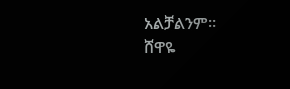አልቻልንም።
ሸዋዬ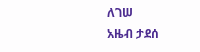ለገሠ
አዜብ ታደሰ